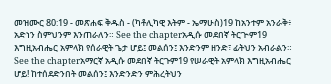መዝሙር 80:19 - መጽሐፍ ቅዱስ - (ካቶሊካዊ እትም - ኤማሁስ)19 ከአንተም አንራቅ፥ አድነን ስምህንም እንጠራለን። See the chapterአዲሱ መደበኛ ትርጒም19 እግዚአብሔር አምላክ የሰራዊት ጌታ ሆይ፤ መልሰን፤ እንድንም ዘንድ፣ ፊትህን አብራልን። See the chapterአማርኛ አዲሱ መደበኛ ትርጉም19 የሠራዊት አምላክ እግዚአብሔር ሆይ! ከተሰደድንበት መልሰን፤ እንድንድን ምሕረትህን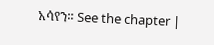አሳየን። See the chapter |